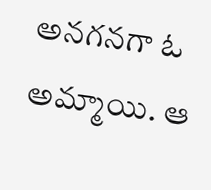అనగనగా ఓ అమ్మాయి. ఆ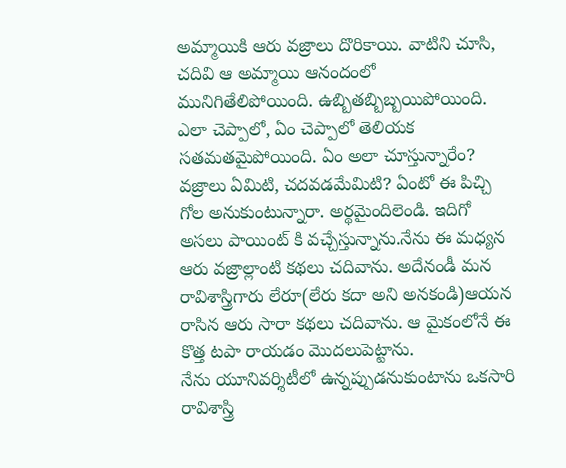అమ్మాయికి ఆరు వజ్రాలు దొరికాయి. వాటిని చూసి, చదివి ఆ అమ్మాయి ఆనందంలో మునిగితేలిపోయింది. ఉబ్బితబ్బిబ్బయిపోయింది. ఎలా చెప్పాలో, ఏం చెప్పాలో తెలియక సతమతమైపోయింది. ఏం అలా చూస్తున్నారేం? వజ్రాలు ఏమిటి, చదవడమేమిటి? ఏంటో ఈ పిచ్చి గోల అనుకుంటున్నారా. అర్థమైందిలెండి. ఇదిగో అసలు పాయింట్ కి వచ్చేస్తున్నాను.నేను ఈ మధ్యన ఆరు వజ్రాల్లాంటి కథలు చదివాను. అదేనండీ మన రావిశాస్త్రిగారు లేరూ(లేరు కదా అని అనకండి)ఆయన రాసిన ఆరు సారా కథలు చదివాను. ఆ మైకంలోనే ఈ కొత్త టపా రాయడం మొదలుపెట్టాను.
నేను యూనివర్శిటీలో ఉన్నప్పుడనుకుంటాను ఒకసారి రావిశాస్త్రి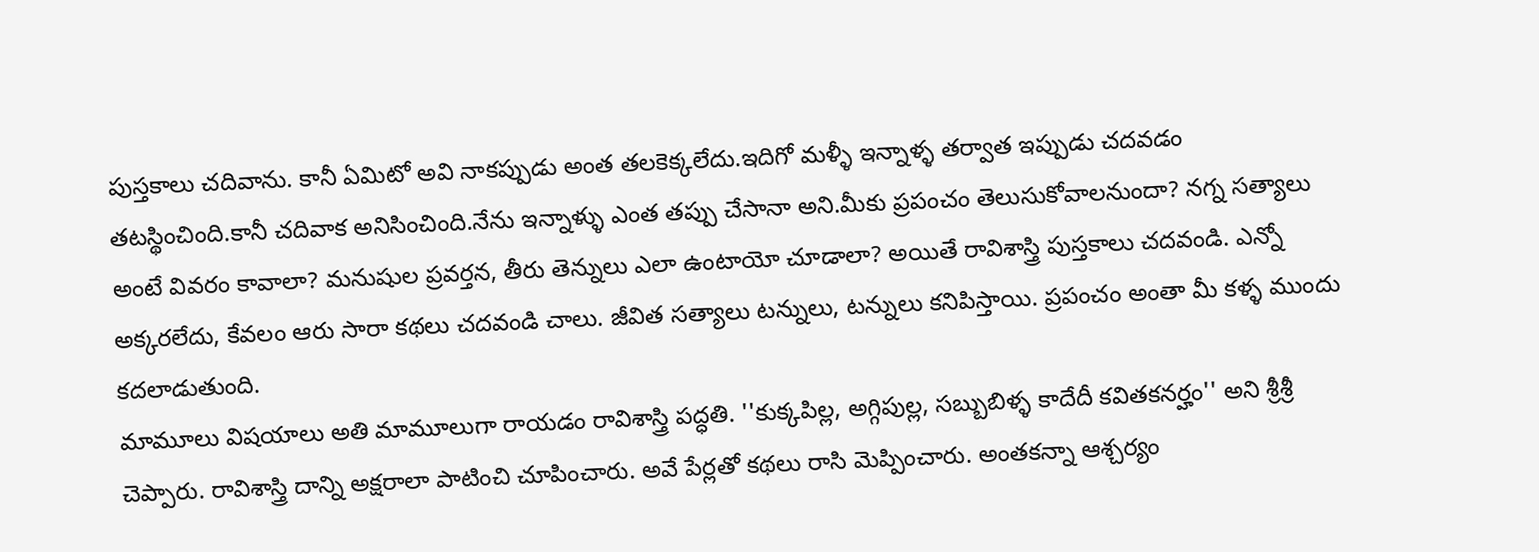పుస్తకాలు చదివాను. కానీ ఏమిటో అవి నాకప్పుడు అంత తలకెక్కలేదు.ఇదిగో మళ్ళీ ఇన్నాళ్ళ తర్వాత ఇప్పుడు చదవడం తటస్థించింది.కానీ చదివాక అనిసించింది.నేను ఇన్నాళ్ళు ఎంత తప్పు చేసానా అని.మీకు ప్రపంచం తెలుసుకోవాలనుందా? నగ్న సత్యాలు అంటే వివరం కావాలా? మనుషుల ప్రవర్తన, తీరు తెన్నులు ఎలా ఉంటాయో చూడాలా? అయితే రావిశాస్త్రి పుస్తకాలు చదవండి. ఎన్నో అక్కరలేదు, కేవలం ఆరు సారా కథలు చదవండి చాలు. జీవిత సత్యాలు టన్నులు, టన్నులు కనిపిస్తాయి. ప్రపంచం అంతా మీ కళ్ళ ముందు కదలాడుతుంది.
మామూలు విషయాలు అతి మామూలుగా రాయడం రావిశాస్త్రి పద్ధతి. ''కుక్కపిల్ల, అగ్గిపుల్ల, సబ్బుబిళ్ళ కాదేదీ కవితకనర్హం'' అని శ్రీశ్రీ చెప్పారు. రావిశాస్త్రి దాన్ని అక్షరాలా పాటించి చూపించారు. అవే పేర్లతో కథలు రాసి మెప్పించారు. అంతకన్నా ఆశ్చర్యం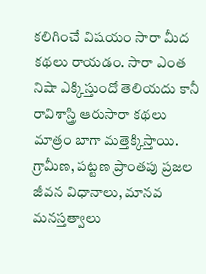కలిగించే విషయం సారా మీద కథలు రాయడం. సారా ఎంత నిషా ఎక్కిస్తుందో తెలియదు కానీ రావిశాస్త్రి ఆరుసారా కథలు మాత్రం బాగా మత్తెక్కిస్తాయి. గ్రామీణ, పట్టణ ప్రాంతపు ప్రజల జీవన విధానాలు, మానవ మనస్తత్వాలు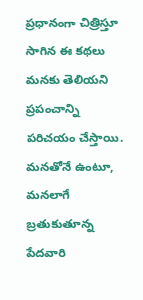ప్రధానంగా చిత్రిస్తూ సాగిన ఈ కథలు మనకు తెలియని ప్రపంచాన్ని పరిచయం చేస్తాయి. మనతోనే ఉంటూ, మనలాగే బ్రతుకుతూన్న పేదవారి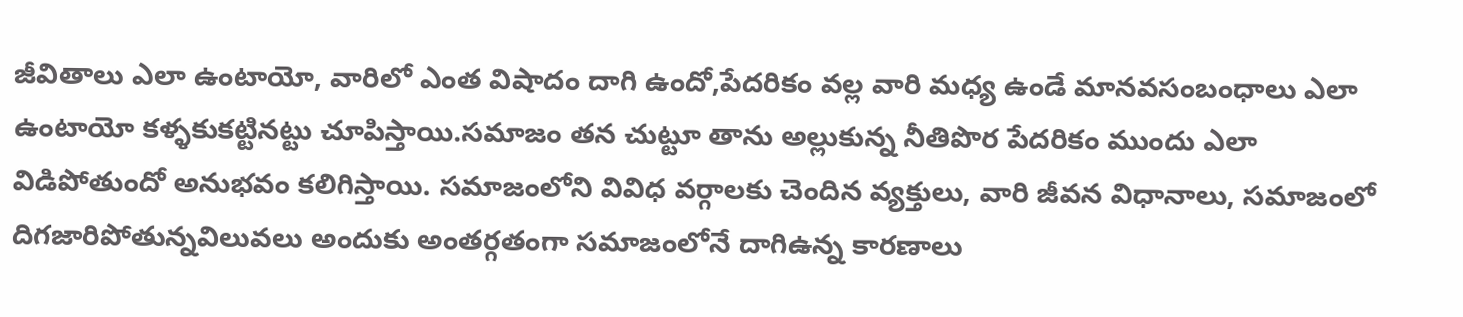జీవితాలు ఎలా ఉంటాయో, వారిలో ఎంత విషాదం దాగి ఉందో,పేదరికం వల్ల వారి మధ్య ఉండే మానవసంబంధాలు ఎలా ఉంటాయో కళ్ళకుకట్టినట్టు చూపిస్తాయి.సమాజం తన చుట్టూ తాను అల్లుకున్న నీతిపొర పేదరికం ముందు ఎలా విడిపోతుందో అనుభవం కలిగిస్తాయి. సమాజంలోని వివిధ వర్గాలకు చెందిన వ్యక్తులు, వారి జీవన విధానాలు, సమాజంలో దిగజారిపోతున్నవిలువలు అందుకు అంతర్గతంగా సమాజంలోనే దాగిఉన్న కారణాలు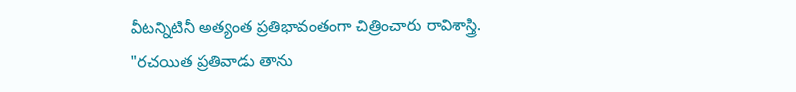వీటన్నిటినీ అత్యంత ప్రతిభావంతంగా చిత్రించారు రావిశాస్త్రి.
"రచయిత ప్రతివాడు తాను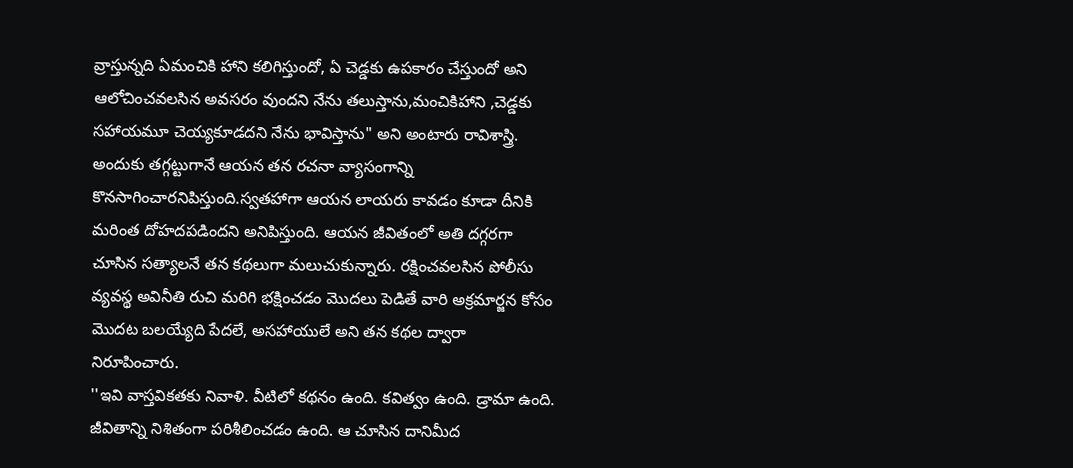వ్రాస్తున్నది ఏమంచికి హాని కలిగిస్తుందో, ఏ చెడ్డకు ఉపకారం చేస్తుందో అని ఆలోచించవలసిన అవసరం వుందని నేను తలుస్తాను,మంచికిహాని ,చెడ్డకు సహాయమూ చెయ్యకూడదని నేను భావిస్తాను" అని అంటారు రావిశాస్త్రి. అందుకు తగ్గట్టుగానే ఆయన తన రచనా వ్యాసంగాన్ని కొనసాగించారనిపిస్తుంది.స్వతహాగా ఆయన లాయరు కావడం కూడా దీనికి మరింత దోహదపడిందని అనిపిస్తుంది. ఆయన జీవితంలో అతి దగ్గరగా చూసిన సత్యాలనే తన కథలుగా మలుచుకున్నారు. రక్షించవలసిన పోలీసు వ్యవస్థ అవినీతి రుచి మరిగి భక్షించడం మొదలు పెడితే వారి అక్రమార్జన కోసం మొదట బలయ్యేది పేదలే, అసహాయులే అని తన కథల ద్వారా నిరూపించారు.
''ఇవి వాస్తవికతకు నివాళి. వీటిలో కథనం ఉంది. కవిత్వం ఉంది. డ్రామా ఉంది. జీవితాన్ని నిశితంగా పరిశీలించడం ఉంది. ఆ చూసిన దానిమీద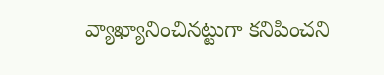వ్యాఖ్యానించినట్టుగా కనిపించని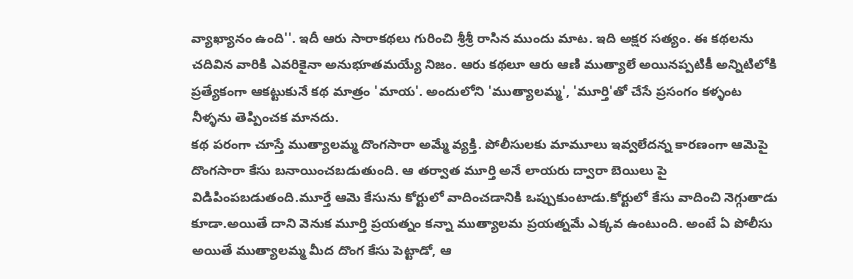వ్యాఖ్యానం ఉంది''. ఇదీ ఆరు సారాకథలు గురించి శ్రీశ్రీ రాసిన ముందు మాట. ఇది అక్షర సత్యం. ఈ కథలను చదివిన వారికి ఎవరికైనా అనుభూతమయ్యే నిజం. ఆరు కథలూ ఆరు ఆణి ముత్యాలే అయినప్పటికీ అన్నిటిలోకి ప్రత్యేకంగా ఆకట్టుకునే కథ మాత్రం 'మాయ'. అందులోని 'ముత్యాలమ్మ', 'మూర్తి'తో చేసే ప్రసంగం కళ్ళంట నీళ్ళను తెప్పించక మానదు.
కథ పరంగా చూస్తే ముత్యాలమ్మ దొంగసారా అమ్మే వ్యక్తి. పోలీసులకు మామూలు ఇవ్వలేదన్న కారణంగా ఆమెపై దొంగసారా కేసు బనాయించబడుతుంది. ఆ తర్వాత మూర్తి అనే లాయరు ద్వారా బెయిలు పై విడిపింపబడుతంది.మూర్తే ఆమె కేసును కోర్టులో వాదించడానికి ఒప్పుకుంటాడు.కోర్టులో కేసు వాదించి నెగ్గుతాడు కూడా.అయితే దాని వెనుక మూర్తి ప్రయత్నం కన్నా ముత్యాలమ ప్రయత్నమే ఎక్కవ ఉంటుంది. అంటే ఏ పోలీసు అయితే ముత్యాలమ్మ మీద దొంగ కేసు పెట్టాడో, ఆ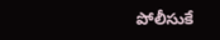పోలీసుకే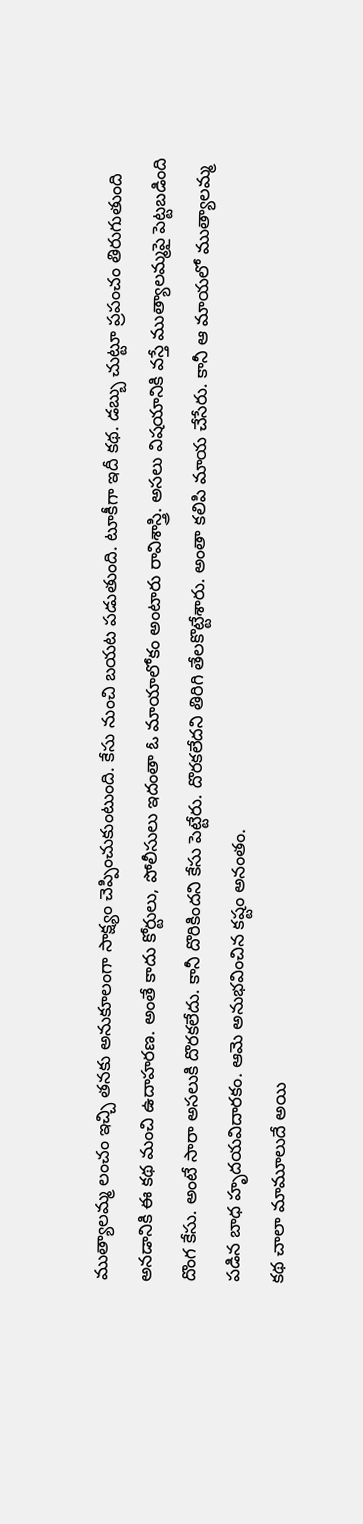ముత్యాలమ్మ లంచం ఇచ్చి తనకు అనుకూలంగా సాక్ష్యం చెప్పించుకుంటుంది. కేసు నుంచి బయట పడుతుంది. టూకీగా ఇదీ కథ. డబ్బు చుట్టూ ప్రపంచం తిరుగుతుంది అనడానికి ఈ కథ మంచి ఉదాహరణ. అంతే కాదు కోర్టులు, పోలీసులు ఇదంతా ఓ మాయాలోకం అంటారు రావిశాస్త్రి. అసలు విషయానికి వస్తే ముత్యాలమ్మపై పెట్టబడింది దొంగ కేసు. అంటే సారా అసలుకి దొరకలేదు. కానీ దొరికిందని కేసు పెట్టేరు. దొరకలేదని తిరిగి తేలకొట్టేశారు. అంతా కలిపి మాయ చేసేరు. కానీ ఆ మాయలో ముత్యాలమ్మ పడిన బాధ హృదయవిదారకం. ఆమె అనుభవించిన కష్టం అనంతం.
కథ చాలా మామూలుదే అయి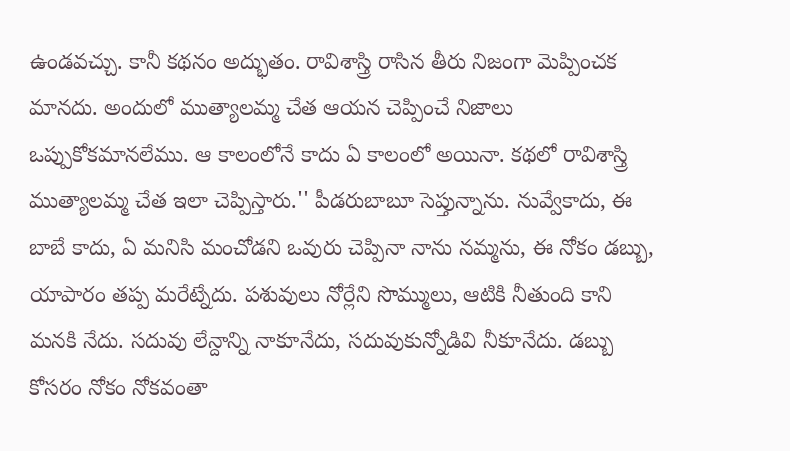ఉండవచ్చు. కానీ కథనం అద్భుతం. రావిశాస్త్రి రాసిన తీరు నిజంగా మెప్పించక మానదు. అందులో ముత్యాలమ్మ చేత ఆయన చెప్పించే నిజాలు ఒప్పుకోకమానలేము. ఆ కాలంలోనే కాదు ఏ కాలంలో అయినా. కథలో రావిశాస్త్రి ముత్యాలమ్మ చేత ఇలా చెప్పిస్తారు.'' పీడరుబాబూ సెప్తున్నాను. నువ్వేకాదు, ఈ బాబే కాదు, ఏ మనిసి మంచోడని ఒవురు చెప్పినా నాను నమ్మను, ఈ నోకం డబ్బు, యాపారం తప్ప మరేట్నేదు. పశువులు నోర్లేని సొమ్ములు, ఆటికి నీతుంది కాని మనకి నేదు. సదువు లేన్దాన్ని నాకూనేదు, సదువుకున్నోడివి నీకూనేదు. డబ్బు కోసరం నోకం నోకవంతా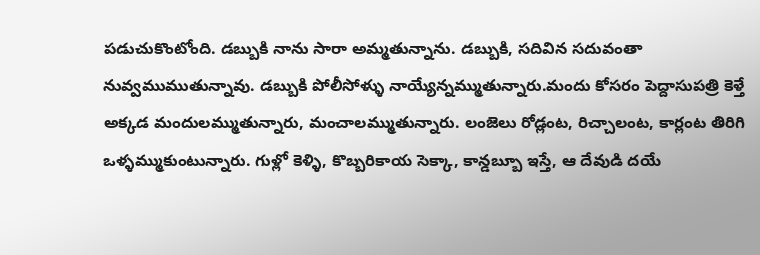పడుచుకొంటోంది. డబ్బుకి నాను సారా అమ్మతున్నాను. డబ్బుకి, సదివిన సదువంతా నువ్వముముతున్నావు. డబ్బుకి పోలీసోళ్ళు నాయ్యేన్నమ్ముతున్నారు.మందు కోసరం పెద్దాసుపత్రి కెళ్తే అక్కడ మందులమ్ముతున్నారు, మంచాలమ్ముతున్నారు. లంజెలు రోడ్లంట, రిచ్చాలంట, కార్లంట తిరిగి ఒళ్ళమ్ముకుంటున్నారు. గుళ్లో కెళ్ళి, కొబ్బరికాయ సెక్కా, కాన్డబ్బూ ఇస్తే, ఆ దేవుడి దయే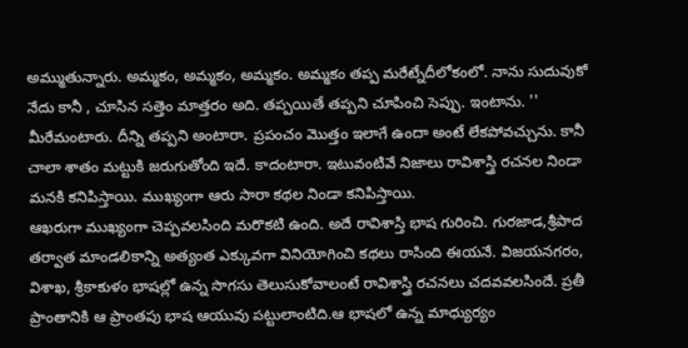అమ్ముతున్నారు. అమ్మకం, అమ్మకం, అమ్మకం. అమ్మకం తప్ప మరేట్నేదీలోకంలో. నాను సుదువుకో నేదు కానీ , చూసిన సత్తెం మాత్తరం అది. తప్పయితే తప్పని చూపించి సెప్పు. ఇంటాను. '' మీరేమంటారు. దీన్ని తప్పని అంటారా. ప్రపంచం మొత్తం ఇలాగే ఉందా అంటే లేకపోవచ్చును. కానీ చాలా శాతం మట్టుకి జరుగుతోంది ఇదే. కాదంటారా. ఇటువంటివే నిజాలు రావిశాస్త్రి రచనల నిండా మనకి కనిపిస్తాయి. ముఖ్యంగా ఆరు సారా కథల నిండా కనిపిస్తాయి.
ఆఖరుగా ముఖ్యంగా చెప్పవలసింది మరొకటి ఉంది. అదే రావిశాస్తి భాష గురించి. గురజాడ,శ్రీపాద తర్వాత మాండలికాన్ని అత్యంత ఎక్కువగా వినియోగించి కథలు రాసింది ఈయనే. విజయనగరం, విశాఖ, శ్రీకాకుళం భాషల్లో ఉన్న సొగసు తెలుసుకోవాలంటే రావిశాస్త్రి రచనలు చదవవలసిందే. ప్రతీ ప్రాంతానికి ఆ ప్రాంతపు భాష ఆయువు పట్టులాంటిది.ఆ భాషలో ఉన్న మాధ్యుర్యం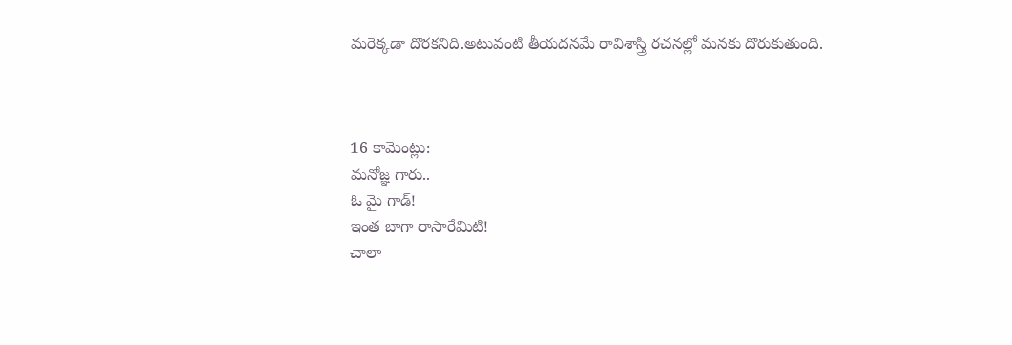మరెక్కడా దొరకనిది.అటువంటి తీయదనమే రావిశాస్త్రి రచనల్లో మనకు దొరుకుతుంది.



16 కామెంట్లు:
మనోజ్ఞ గారు..
ఓ మై గాడ్!
ఇంత బాగా రాసారేమిటి!
చాలా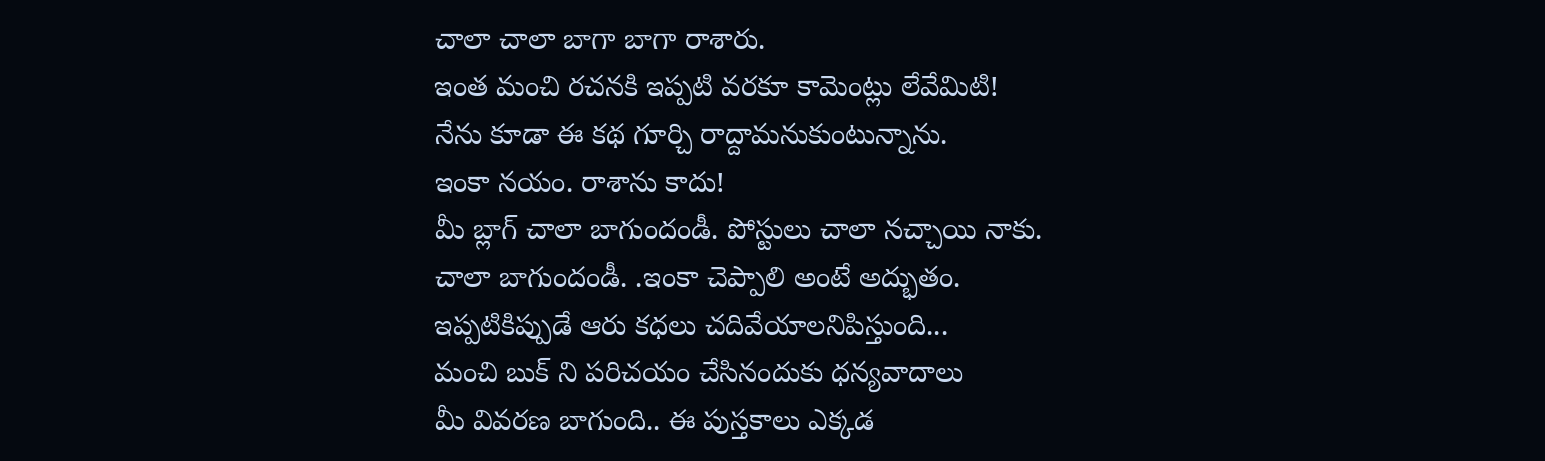చాలా చాలా బాగా బాగా రాశారు.
ఇంత మంచి రచనకి ఇప్పటి వరకూ కామెంట్లు లేవేమిటి!
నేను కూడా ఈ కథ గూర్చి రాద్దామనుకుంటున్నాను.
ఇంకా నయం. రాశాను కాదు!
మీ బ్లాగ్ చాలా బాగుందండీ. పోస్టులు చాలా నచ్చాయి నాకు.
చాలా బాగుందండీ. .ఇంకా చెప్పాలి అంటే అద్భుతం.
ఇప్పటికిప్పుడే ఆరు కధలు చదివేయాలనిపిస్తుంది...
మంచి బుక్ ని పరిచయం చేసినందుకు ధన్యవాదాలు
మీ వివరణ బాగుంది.. ఈ పుస్తకాలు ఎక్కడ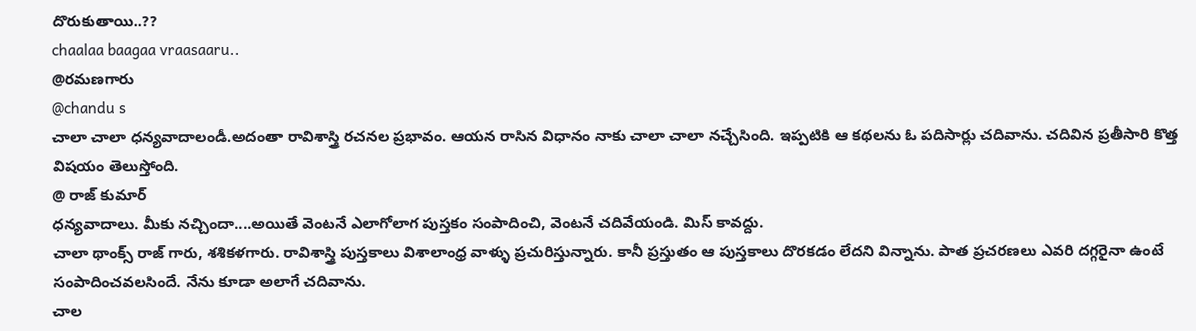దొరుకుతాయి..??
chaalaa baagaa vraasaaru..
@రమణగారు
@chandu s
చాలా చాలా ధన్యవాదాలండీ.అదంతా రావిశాస్త్రి రచనల ప్రభావం. ఆయన రాసిన విధానం నాకు చాలా చాలా నచ్చేసింది. ఇప్పటికి ఆ కథలను ఓ పదిసార్లు చదివాను. చదివిన ప్రతీసారి కొత్త విషయం తెలుస్తోంది.
@ రాజ్ కుమార్
ధన్యవాదాలు. మీకు నచ్చిందా....అయితే వెంటనే ఎలాగోలాగ పుస్తకం సంపాదించి, వెంటనే చదివేయండి. మిస్ కావద్దు.
చాలా థాంక్స్ రాజ్ గారు, శశికళగారు. రావిశాస్త్రి పుస్తకాలు విశాలాంధ్ర వాళ్ళు ప్రచురిస్తున్నారు. కానీ ప్రస్తుతం ఆ పుస్తకాలు దొరకడం లేదని విన్నాను. పాత ప్రచరణలు ఎవరి దగ్గరైనా ఉంటే సంపాదించవలసిందే. నేను కూడా అలాగే చదివాను.
చాల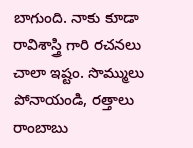బాగుంది. నాకు కూడా రావిశాస్త్రి గారి రచనలు చాలా ఇష్టం. సొమ్ములు పోనాయండి, రత్తాలు రాంబాబు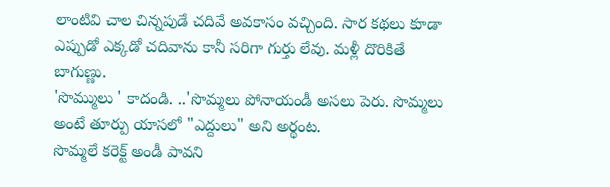లాంటివి చాల చిన్నపుడే చదివే అవకాసం వచ్చింది. సార కథలు కూడా ఎప్పుడో ఎక్కడో చదివాను కానీ సరిగా గుర్తు లేవు. మళ్లీ దొరికితే బాగుణ్ణు.
'సొమ్ములు ' కాదండి. ..'సొమ్మలు పోనాయండీ అసలు పెరు. సొమ్మలు అంటే తూర్పు యాసలో "ఎద్దులు" అని అర్థంట.
సొమ్మలే కరెక్ట్ అండీ పావని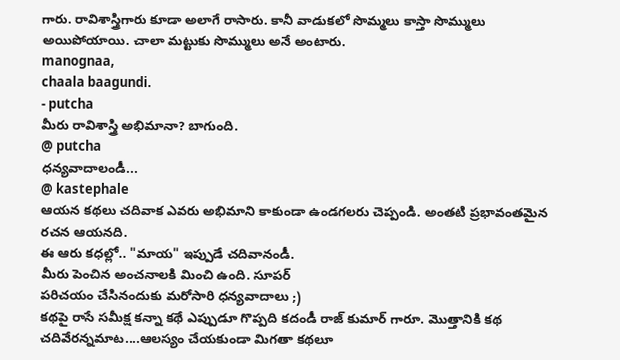గారు. రావిశాస్త్రిగారు కూడా అలాగే రాసారు. కానీ వాడుకలో సొమ్మలు కాస్తా సొమ్ములు అయిపోయాయి. చాలా మట్టుకు సొమ్ములు అనే అంటారు.
manognaa,
chaala baagundi.
- putcha
మీరు రావిశాస్త్రి అభిమానా? బాగుంది.
@ putcha
ధన్యవాదాలండీ...
@ kastephale
ఆయన కథలు చదివాక ఎవరు అభిమాని కాకుండా ఉండగలరు చెప్పండి. అంతటి ప్రభావంతమైన రచన ఆయనది.
ఈ ఆరు కధల్లో.. "మాయ" ఇప్పుడే చదివానండీ.
మీరు పెంచిన అంచనాలకి మించి ఉంది. సూపర్
పరిచయం చేసినందుకు మరోసారి ధన్యవాదాలు ;)
కథపై రాసే సమీక్ష కన్నా కథే ఎప్పుడూ గొప్పది కదండీ రాజ్ కుమార్ గారూ. మొత్తానికి కథ చదివేరన్నమాట....ఆలస్యం చేయకుండా మిగతా కథలూ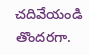చదివేయండి తొందరగా.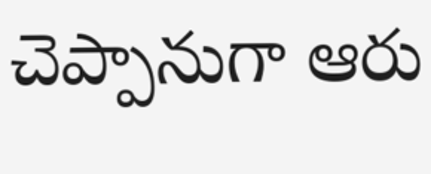చెప్పానుగా ఆరు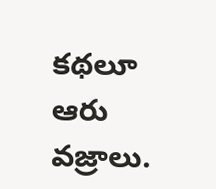కథలూ ఆరు వజ్రాలు.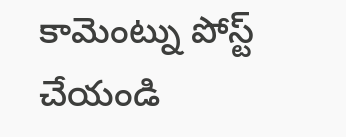కామెంట్ను పోస్ట్ చేయండి